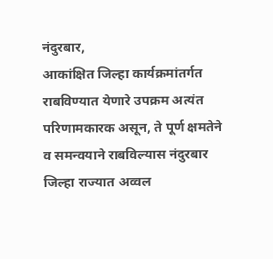नंदुरबार,
आकांक्षित जिल्हा कार्यक्रमांतर्गत राबविण्यात येणारे उपक्रम अत्यंत परिणामकारक असून, ते पूर्ण क्षमतेने व समन्वयाने राबविल्यास नंदुरबार जिल्हा राज्यात अव्वल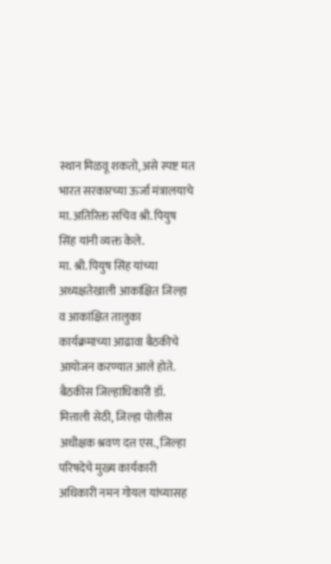स्थान मिळवू शकतो, असे स्पष्ट मत भारत सरकारच्या ऊर्जा मंत्रालयाचे मा. अतिरिक्त सचिव श्री. पियुष सिंह यांनी व्यक्त केले.
मा. श्री. पियुष सिंह यांच्या अध्यक्षतेखाली आकांक्षित जिल्हा व आकांक्षित तालुका कार्यक्रमाच्या आढावा बैठकीचे आयोजन करण्यात आले होते. बैठकीस जिल्हाधिकारी डॉ. मित्ताली सेठी, जिल्हा पोलीस अधीक्षक श्रवण दत्त एस., जिल्हा परिषदेचे मुख्य कार्यकारी अधिकारी नमन गोयल यांच्यासह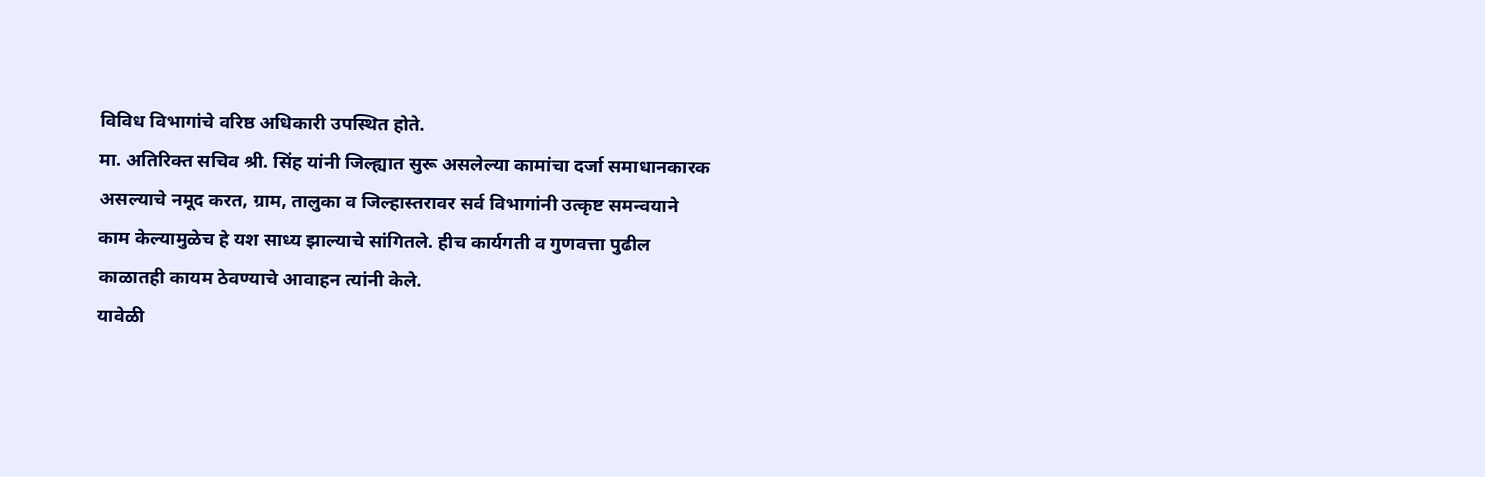विविध विभागांचे वरिष्ठ अधिकारी उपस्थित होते.
मा. अतिरिक्त सचिव श्री. सिंह यांनी जिल्ह्यात सुरू असलेल्या कामांचा दर्जा समाधानकारक असल्याचे नमूद करत, ग्राम, तालुका व जिल्हास्तरावर सर्व विभागांनी उत्कृष्ट समन्वयाने काम केल्यामुळेच हे यश साध्य झाल्याचे सांगितले. हीच कार्यगती व गुणवत्ता पुढील काळातही कायम ठेवण्याचे आवाहन त्यांनी केले.
यावेळी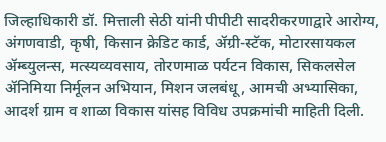जिल्हाधिकारी डॉ. मित्ताली सेठी यांनी पीपीटी सादरीकरणाद्वारे आरोग्य, अंगणवाडी, कृषी, किसान क्रेडिट कार्ड, ॲग्री-स्टॅक, मोटारसायकल ॲम्ब्युलन्स, मत्स्यव्यवसाय, तोरणमाळ पर्यटन विकास, सिकलसेल ॲनिमिया निर्मूलन अभियान, मिशन जलबंधू, आमची अभ्यासिका, आदर्श ग्राम व शाळा विकास यांसह विविध उपक्रमांची माहिती दिली.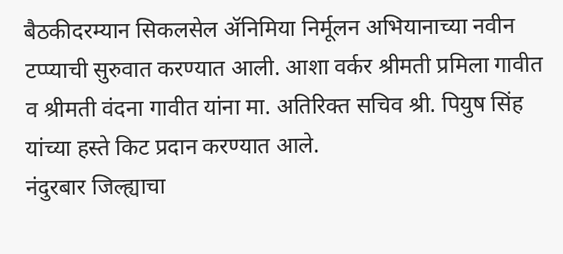बैठकीदरम्यान सिकलसेल ॲनिमिया निर्मूलन अभियानाच्या नवीन टप्प्याची सुरुवात करण्यात आली. आशा वर्कर श्रीमती प्रमिला गावीत व श्रीमती वंदना गावीत यांना मा. अतिरिक्त सचिव श्री. पियुष सिंह यांच्या हस्ते किट प्रदान करण्यात आले.
नंदुरबार जिल्ह्याचा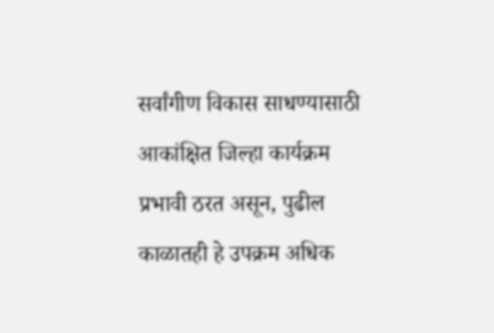सर्वांगीण विकास साधण्यासाठी आकांक्षित जिल्हा कार्यक्रम प्रभावी ठरत असून, पुढील काळातही हे उपक्रम अधिक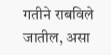गतीने राबविले जातील, असा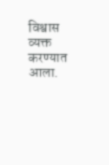विश्वास व्यक्त करण्यात आला.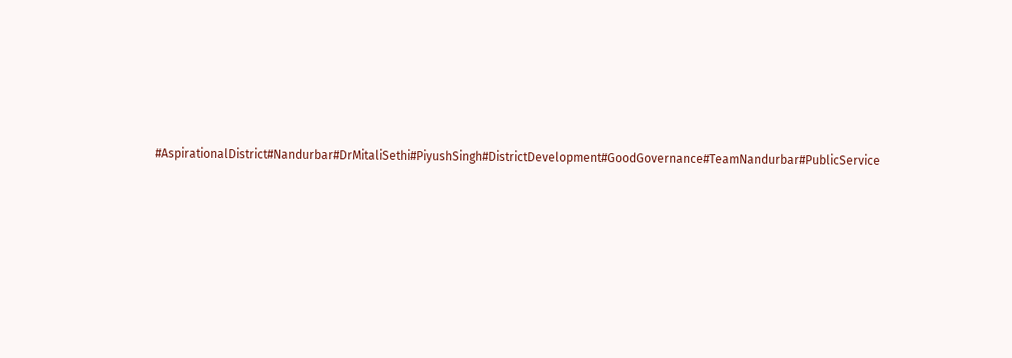#AspirationalDistrict#Nandurbar#DrMitaliSethi#PiyushSingh#DistrictDevelopment#GoodGovernance#TeamNandurbar#PublicService